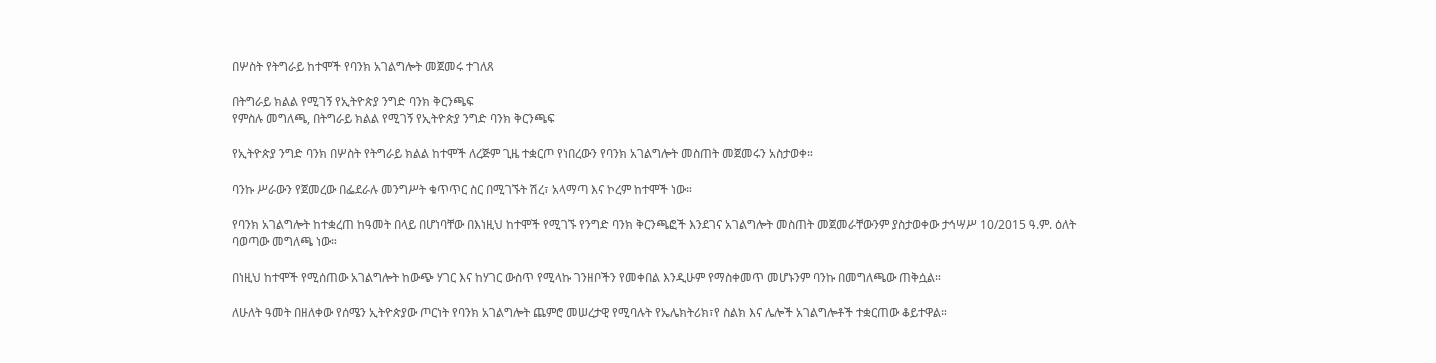በሦስት የትግራይ ከተሞች የባንክ አገልግሎት መጀመሩ ተገለጸ

በትግራይ ክልል የሚገኝ የኢትዮጵያ ንግድ ባንክ ቅርንጫፍ
የምስሉ መግለጫ, በትግራይ ክልል የሚገኝ የኢትዮጵያ ንግድ ባንክ ቅርንጫፍ

የኢትዮጵያ ንግድ ባንክ በሦስት የትግራይ ክልል ከተሞች ለረጅም ጊዜ ተቋርጦ የነበረውን የባንክ አገልግሎት መስጠት መጀመሩን አስታወቀ።

ባንኩ ሥራውን የጀመረው በፌደራሉ መንግሥት ቁጥጥር ስር በሚገኙት ሽረ፣ አላማጣ እና ኮረም ከተሞች ነው።

የባንክ አገልግሎት ከተቋረጠ ከዓመት በላይ በሆነባቸው በእነዚህ ከተሞች የሚገኙ የንግድ ባንክ ቅርንጫፎች እንደገና አገልግሎት መስጠት መጀመራቸውንም ያስታወቀው ታኅሣሥ 10/2015 ዓ.ም. ዕለት ባወጣው መግለጫ ነው።

በነዚህ ከተሞች የሚሰጠው አገልግሎት ከውጭ ሃገር እና ከሃገር ውስጥ የሚላኩ ገንዘቦችን የመቀበል እንዲሁም የማስቀመጥ መሆኑንም ባንኩ በመግለጫው ጠቅሷል።

ለሁለት ዓመት በዘለቀው የሰሜን ኢትዮጵያው ጦርነት የባንክ አገልግሎት ጨምሮ መሠረታዊ የሚባሉት የኤሌክትሪክ፣የ ስልክ እና ሌሎች አገልግሎቶች ተቋርጠው ቆይተዋል።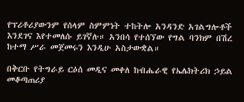የፕሪቶሪያውንም የሰላም ስምምነት ተከትሎ አንዳንድ አገልግሎቶች እንደገና እየተመለሱ ይገኛሉ። አንበሳ የተሰኘው የግል ባንክም በሽረ ከተማ ሥራ መጀመሩን እንዲሁ አስታውቋል።

በቅርቡ የትግራይ ርዕሰ መዲና መቀለ ከብሔራዊ የኤሌክትሪክ ኃይል መቆጣጠሪያ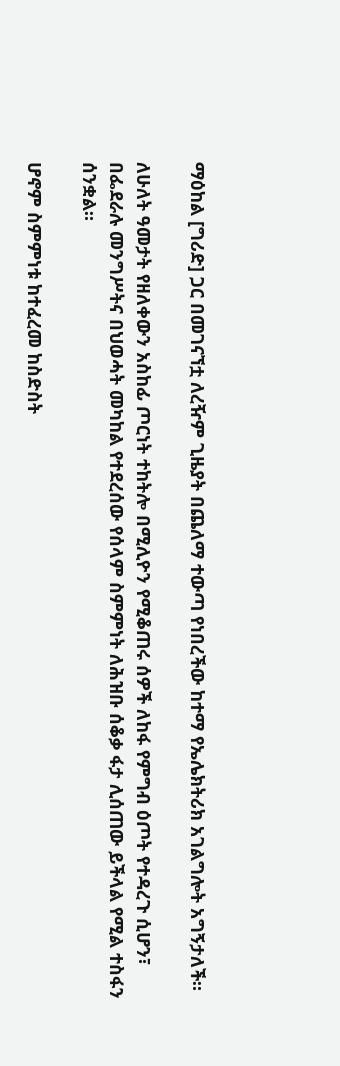ማዕከል [ግሪድ] ጋር በመገናኘቷ ለረዥም ጊዜያት በጨለማ ተውጣ የነበረችው ከተማ የኤሌክትሪክ አገልግሎት አግኝታለች።

ለሁለት ዓመታት የዘለቀውን አስከፊ ጦርነት ተከትሎ በሚሊዮን የሚቆጠሩ ሰዎች ለከፋ የምግብ ዕጦት የተዳረጉ ሲሆን፣ በፌደራሉ መንግሥትና በህወሓት መካከል የተደረሰው የሰላም ስምምነት ለሕዝቡ ሰቆቃ ፋታ ሊሰጠው ይችላል የሚል ተስፋን ሰንቋል።

ሆኖም ስምምነቱ ከተፈረመ ከስድስት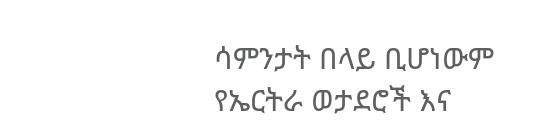ሳምንታት በላይ ቢሆነውም የኤርትራ ወታደሮች እና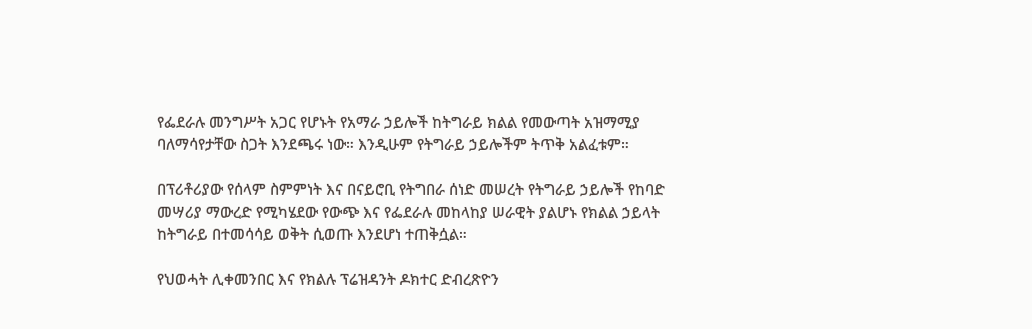የፌደራሉ መንግሥት አጋር የሆኑት የአማራ ኃይሎች ከትግራይ ክልል የመውጣት አዝማሚያ ባለማሳየታቸው ስጋት እንደጫሩ ነው። እንዲሁም የትግራይ ኃይሎችም ትጥቅ አልፈቱም።

በፕሪቶሪያው የሰላም ስምምነት እና በናይሮቢ የትግበራ ሰነድ መሠረት የትግራይ ኃይሎች የከባድ መሣሪያ ማውረድ የሚካሄደው የውጭ እና የፌደራሉ መከላከያ ሠራዊት ያልሆኑ የክልል ኃይላት ከትግራይ በተመሳሳይ ወቅት ሲወጡ እንደሆነ ተጠቅሷል።

የህወሓት ሊቀመንበር እና የክልሉ ፕሬዝዳንት ዶክተር ድብረጽዮን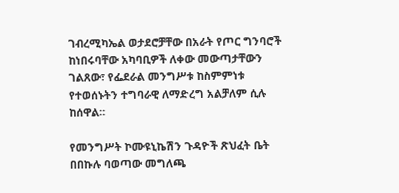ገብረሚካኤል ወታደሮቻቸው በአራት የጦር ግንባሮች ከነበሩባቸው አካባቢዎች ለቀው መውጣታቸውን ገልጸው፣ የፌደራል መንግሥቱ ከስምምነቱ የተወሰኑትን ተግባራዊ ለማድረግ አልቻለም ሲሉ ከሰዋል።

የመንግሥት ኮሙዩኒኬሽን ጉዳዮች ጽህፈት ቤት በበኩሉ ባወጣው መግለጫ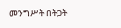መንግሥት በትጋት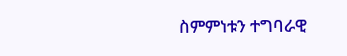ስምምነቱን ተግባራዊ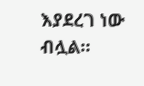እያደረገ ነው ብሏል።